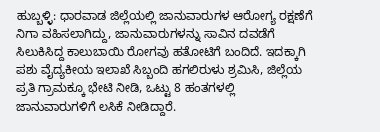ಹುಬ್ಬಳ್ಳಿ: ಧಾರವಾಡ ಜಿಲ್ಲೆಯಲ್ಲಿ ಜಾನುವಾರುಗಳ ಆರೋಗ್ಯ ರಕ್ಷಣೆಗೆ ನಿಗಾ ವಹಿಸಲಾಗಿದ್ದು, ಜಾನುವಾರುಗಳನ್ನು ಸಾವಿನ ದವಡೆಗೆ ಸಿಲುಕಿಸಿದ್ದ ಕಾಲುಬಾಯಿ ರೋಗವು ಹತೋಟಿಗೆ ಬಂದಿದೆ. ಇದಕ್ಕಾಗಿ ಪಶು ವೈದ್ಯಕೀಯ ಇಲಾಖೆ ಸಿಬ್ಬಂದಿ ಹಗಲಿರುಳು ಶ್ರಮಿಸಿ, ಜಿಲ್ಲೆಯ ಪ್ರತಿ ಗ್ರಾಮಕ್ಕೂ ಭೇಟಿ ನೀಡಿ, ಒಟ್ಟು 8 ಹಂತಗಳಲ್ಲಿ ಜಾನುವಾರುಗಳಿಗೆ ಲಸಿಕೆ ನೀಡಿದ್ದಾರೆ.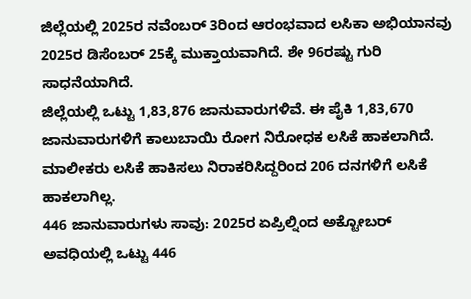ಜಿಲ್ಲೆಯಲ್ಲಿ 2025ರ ನವೆಂಬರ್ 3ರಿಂದ ಆರಂಭವಾದ ಲಸಿಕಾ ಅಭಿಯಾನವು 2025ರ ಡಿಸೆಂಬರ್ 25ಕ್ಕೆ ಮುಕ್ತಾಯವಾಗಿದೆ. ಶೇ 96ರಷ್ಟು ಗುರಿ ಸಾಧನೆಯಾಗಿದೆ.
ಜಿಲ್ಲೆಯಲ್ಲಿ ಒಟ್ಟು 1,83,876 ಜಾನುವಾರುಗಳಿವೆ. ಈ ಪೈಕಿ 1,83,670 ಜಾನುವಾರುಗಳಿಗೆ ಕಾಲುಬಾಯಿ ರೋಗ ನಿರೋಧಕ ಲಸಿಕೆ ಹಾಕಲಾಗಿದೆ. ಮಾಲೀಕರು ಲಸಿಕೆ ಹಾಕಿಸಲು ನಿರಾಕರಿಸಿದ್ದರಿಂದ 206 ದನಗಳಿಗೆ ಲಸಿಕೆ ಹಾಕಲಾಗಿಲ್ಲ.
446 ಜಾನುವಾರುಗಳು ಸಾವು: 2025ರ ಏಪ್ರಿಲ್ನಿಂದ ಅಕ್ಟೋಬರ್ ಅವಧಿಯಲ್ಲಿ ಒಟ್ಟು 446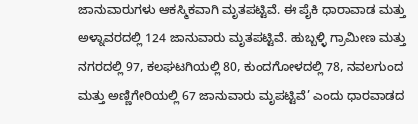ಜಾನುವಾರುಗಳು ಆಕಸ್ಮಿಕವಾಗಿ ಮೃತಪಟ್ಟಿವೆ. ಈ ಪೈಕಿ ಧಾರಾವಾಡ ಮತ್ತು ಅಳ್ನಾವರದಲ್ಲಿ 124 ಜಾನುವಾರು ಮೃತಪಟ್ಟಿವೆ. ಹುಬ್ಬಳ್ಳಿ ಗ್ರಾಮೀಣ ಮತ್ತು ನಗರದಲ್ಲಿ 97, ಕಲಘಟಗಿಯಲ್ಲಿ 80, ಕುಂದಗೋಳದಲ್ಲಿ 78, ನವಲಗುಂದ ಮತ್ತು ಅಣ್ಣಿಗೇರಿಯಲ್ಲಿ 67 ಜಾನುವಾರು ಮೃಪಟ್ಟಿವೆ’ ಎಂದು ಧಾರವಾಡದ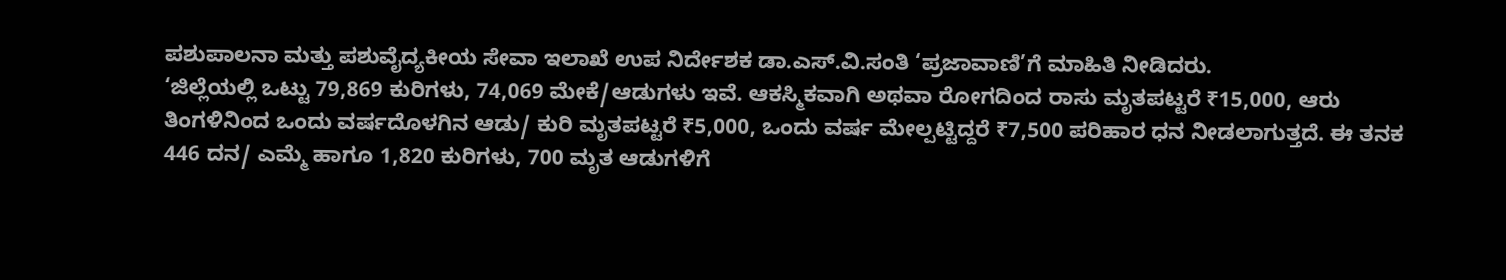ಪಶುಪಾಲನಾ ಮತ್ತು ಪಶುವೈದ್ಯಕೀಯ ಸೇವಾ ಇಲಾಖೆ ಉಪ ನಿರ್ದೇಶಕ ಡಾ.ಎಸ್.ವಿ.ಸಂತಿ ‘ಪ್ರಜಾವಾಣಿ’ಗೆ ಮಾಹಿತಿ ನೀಡಿದರು.
‘ಜಿಲ್ಲೆಯಲ್ಲಿ ಒಟ್ಟು 79,869 ಕುರಿಗಳು, 74,069 ಮೇಕೆ/ಆಡುಗಳು ಇವೆ. ಆಕಸ್ಮಿಕವಾಗಿ ಅಥವಾ ರೋಗದಿಂದ ರಾಸು ಮೃತಪಟ್ಟರೆ ₹15,000, ಆರು ತಿಂಗಳಿನಿಂದ ಒಂದು ವರ್ಷದೊಳಗಿನ ಆಡು/ ಕುರಿ ಮೃತಪಟ್ಟರೆ ₹5,000, ಒಂದು ವರ್ಷ ಮೇಲ್ಪಟ್ಟಿದ್ದರೆ ₹7,500 ಪರಿಹಾರ ಧನ ನೀಡಲಾಗುತ್ತದೆ. ಈ ತನಕ 446 ದನ/ ಎಮ್ಮೆ ಹಾಗೂ 1,820 ಕುರಿಗಳು, 700 ಮೃತ ಆಡುಗಳಿಗೆ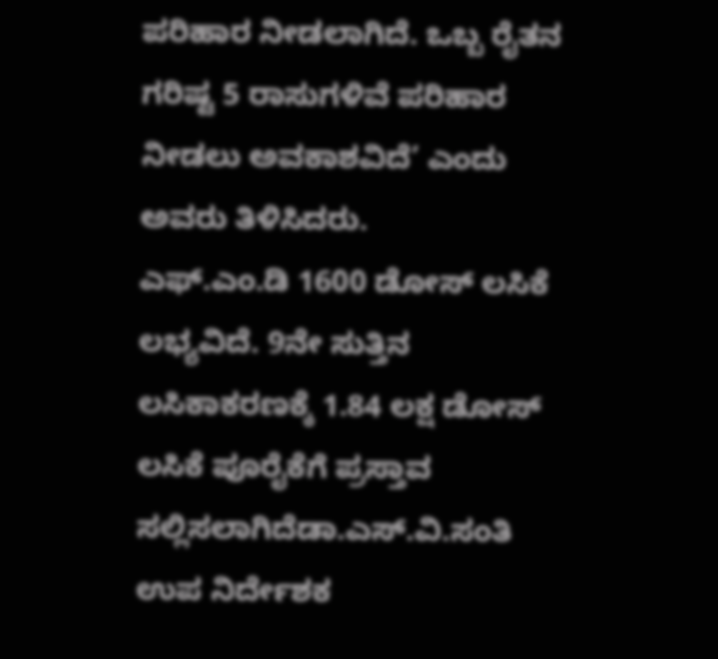ಪರಿಹಾರ ನೀಡಲಾಗಿದೆ. ಒಬ್ಬ ರೈತನ ಗರಿಷ್ಟ 5 ರಾಸುಗಳಿವೆ ಪರಿಹಾರ ನೀಡಲು ಅವಕಾಶವಿದೆ’ ಎಂದು ಅವರು ತಿಳಿಸಿದರು.
ಎಫ್.ಎಂ.ಡಿ 1600 ಡೋಸ್ ಲಸಿಕೆ ಲಭ್ಯವಿದೆ. 9ನೇ ಸುತ್ತಿನ ಲಸಿಕಾಕರಣಕ್ಕೆ 1.84 ಲಕ್ಷ ಡೋಸ್ ಲಸಿಕೆ ಪೂರೈಕೆಗೆ ಪ್ರಸ್ತಾವ ಸಲ್ಲಿಸಲಾಗಿದೆಡಾ.ಎಸ್.ವಿ.ಸಂತಿ ಉಪ ನಿರ್ದೇಶಕ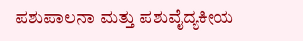ಪಶುಪಾಲನಾ ಮತ್ತು ಪಶುವೈದ್ಯಕೀಯ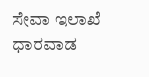ಸೇವಾ ಇಲಾಖೆ ಧಾರವಾಡ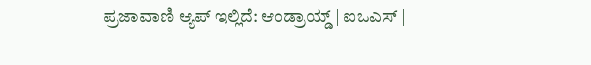ಪ್ರಜಾವಾಣಿ ಆ್ಯಪ್ ಇಲ್ಲಿದೆ: ಆಂಡ್ರಾಯ್ಡ್ | ಐಒಎಸ್ |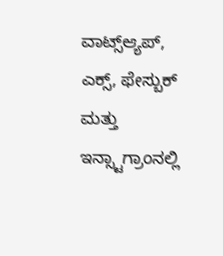ವಾಟ್ಸ್ಆ್ಯಪ್, ಎಕ್ಸ್, ಫೇಸ್ಬುಕ್ ಮತ್ತು ಇನ್ಸ್ಟಾಗ್ರಾಂನಲ್ಲಿ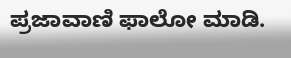ಪ್ರಜಾವಾಣಿ ಫಾಲೋ ಮಾಡಿ.